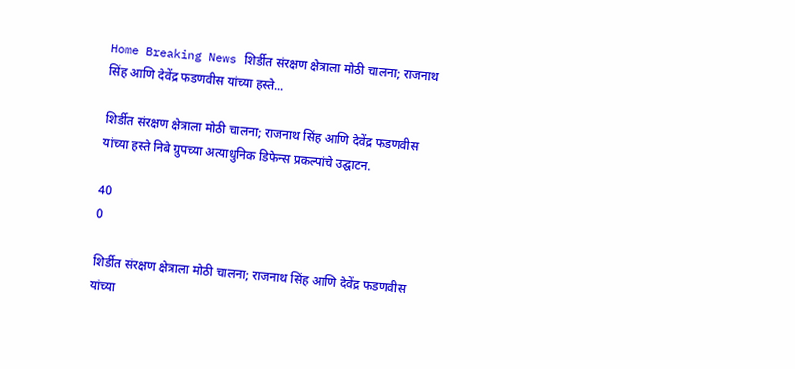Home Breaking News शिर्डीत संरक्षण क्षेत्राला मोठी चालना; राजनाथ सिंह आणि देवेंद्र फडणवीस यांच्या हस्ते...

शिर्डीत संरक्षण क्षेत्राला मोठी चालना; राजनाथ सिंह आणि देवेंद्र फडणवीस यांच्या हस्ते निबे ग्रुपच्या अत्याधुनिक डिफेन्स प्रकल्पांचे उद्घाटन.

40
0

शिर्डीत संरक्षण क्षेत्राला मोठी चालना; राजनाथ सिंह आणि देवेंद्र फडणवीस यांच्या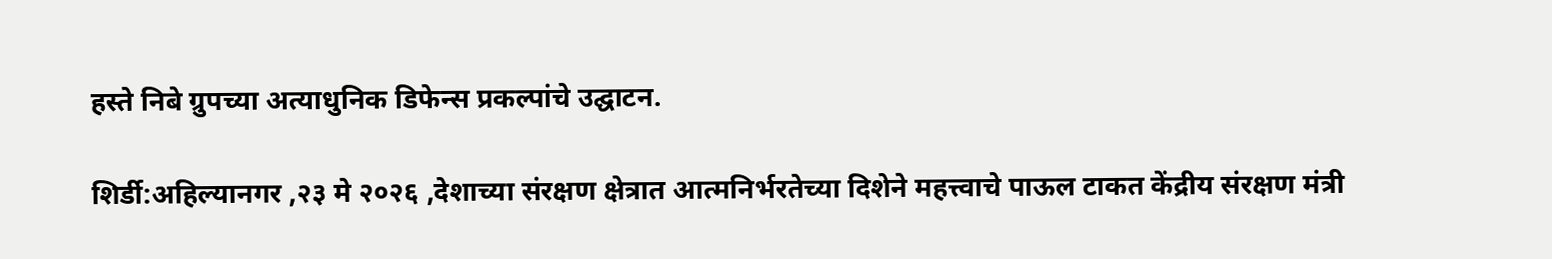हस्ते निबे ग्रुपच्या अत्याधुनिक डिफेन्स प्रकल्पांचे उद्घाटन.

शिर्डी:अहिल्यानगर ,२३ मे २०२६ ,देशाच्या संरक्षण क्षेत्रात आत्मनिर्भरतेच्या दिशेने महत्त्वाचे पाऊल टाकत केंद्रीय संरक्षण मंत्री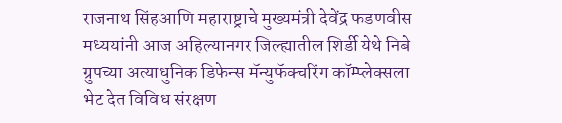राजनाथ सिंहआणि महाराष्ट्राचे मुख्यमंत्री देवेंद्र फडणवीस मध्ययांनी आज अहिल्यानगर जिल्ह्यातील शिर्डी येथे निबे ग्रुपच्या अत्याधुनिक डिफेन्स मॅन्युफॅक्चरिंग कॉम्प्लेक्सला भेट देत विविध संरक्षण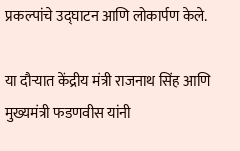प्रकल्पांचे उद्घाटन आणि लोकार्पण केले.

या दौऱ्यात केंद्रीय मंत्री राजनाथ सिंह आणि मुख्यमंत्री फडणवीस यांनी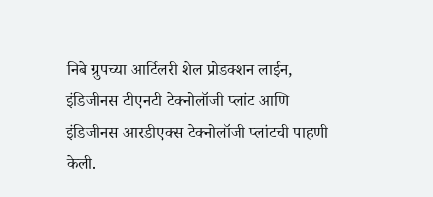निबे ग्रुपच्या आर्टिलरी शेल प्रोडक्शन लाईन, इंडिजीनस टीएनटी टेक्नोलॉजी प्लांट आणि इंडिजीनस आरडीएक्स टेक्नोलॉजी प्लांटची पाहणी केली.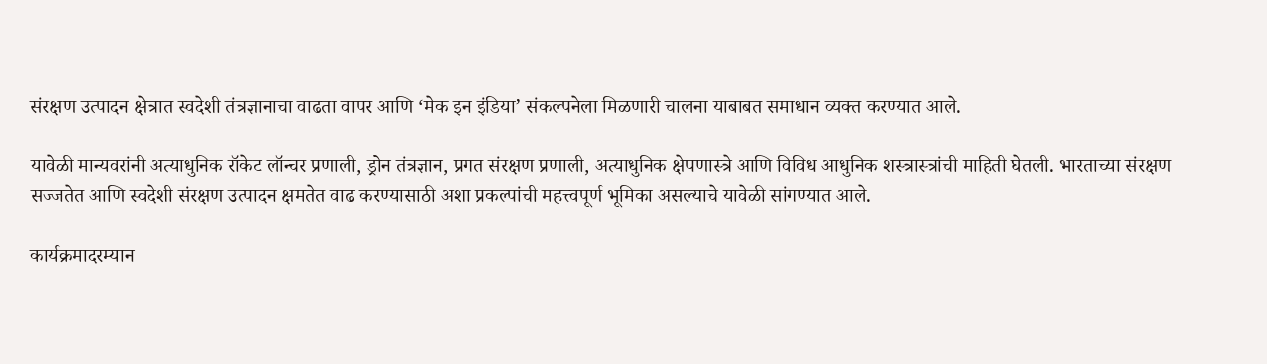संरक्षण उत्पादन क्षेत्रात स्वदेशी तंत्रज्ञानाचा वाढता वापर आणि ‘मेक इन इंडिया’ संकल्पनेला मिळणारी चालना याबाबत समाधान व्यक्त करण्यात आले.

यावेळी मान्यवरांनी अत्याधुनिक रॉकेट लॉन्चर प्रणाली, ड्रोन तंत्रज्ञान, प्रगत संरक्षण प्रणाली, अत्याधुनिक क्षेपणास्त्रे आणि विविध आधुनिक शस्त्रास्त्रांची माहिती घेतली. भारताच्या संरक्षण सज्जतेत आणि स्वदेशी संरक्षण उत्पादन क्षमतेत वाढ करण्यासाठी अशा प्रकल्पांची महत्त्वपूर्ण भूमिका असल्याचे यावेळी सांगण्यात आले.

कार्यक्रमादरम्यान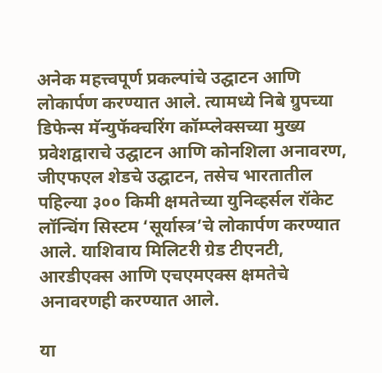अनेक महत्त्वपूर्ण प्रकल्पांचे उद्घाटन आणि लोकार्पण करण्यात आले. त्यामध्ये निबे ग्रुपच्या डिफेन्स मॅन्युफॅक्चरिंग कॉम्प्लेक्सच्या मुख्य प्रवेशद्वाराचे उद्घाटन आणि कोनशिला अनावरण, जीएफएल शेडचे उद्घाटन, तसेच भारतातील पहिल्या ३०० किमी क्षमतेच्या युनिव्हर्सल रॉकेट लॉन्चिंग सिस्टम ‘सूर्यास्त्र’चे लोकार्पण करण्यात आले. याशिवाय मिलिटरी ग्रेड टीएनटी, आरडीएक्स आणि एचएमएक्स क्षमतेचे अनावरणही करण्यात आले.

या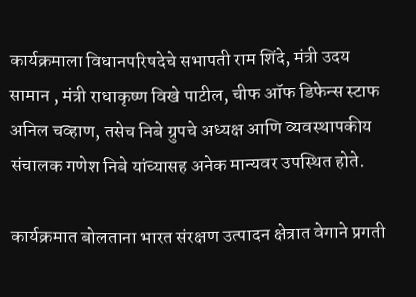कार्यक्रमाला विधानपरिषदेचे सभापती राम शिंदे, मंत्री उदय सामान , मंत्री राधाकृष्ण विखे पाटील, चीफ ऑफ डिफेन्स स्टाफ अनिल चव्हाण, तसेच निबे ग्रुपचे अध्यक्ष आणि व्यवस्थापकीय संचालक गणेश निबे यांच्यासह अनेक मान्यवर उपस्थित होते.

कार्यक्रमात बोलताना भारत संरक्षण उत्पादन क्षेत्रात वेगाने प्रगती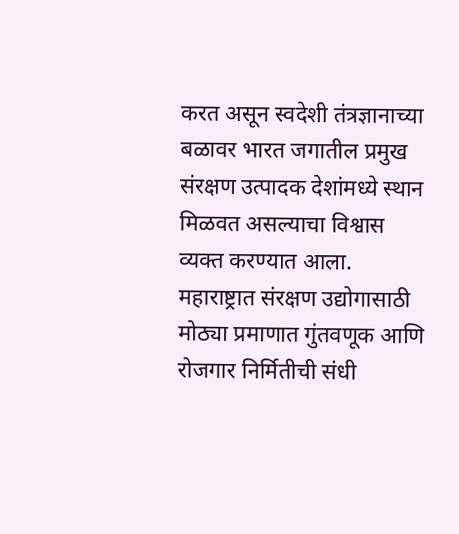करत असून स्वदेशी तंत्रज्ञानाच्या बळावर भारत जगातील प्रमुख संरक्षण उत्पादक देशांमध्ये स्थान मिळवत असल्याचा विश्वास व्यक्त करण्यात आला. महाराष्ट्रात संरक्षण उद्योगासाठी मोठ्या प्रमाणात गुंतवणूक आणि रोजगार निर्मितीची संधी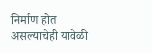निर्माण होत असल्याचेही यावेळी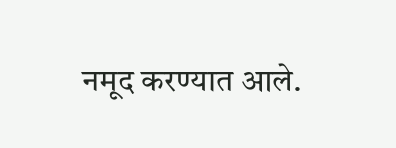नमूद करण्यात आले.